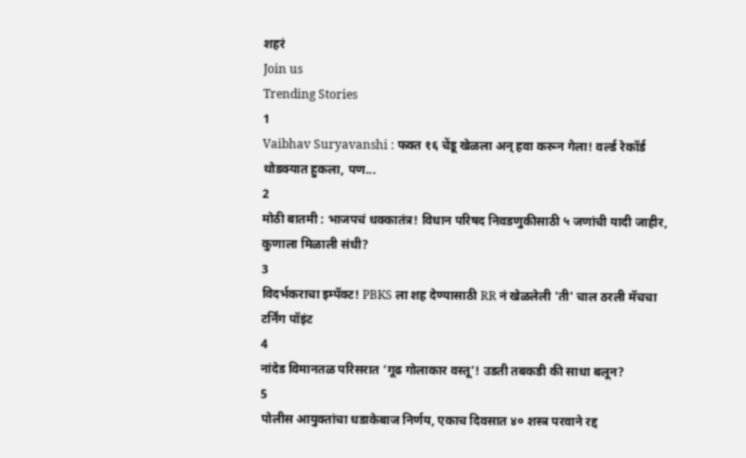शहरं
Join us
Trending Stories
1
Vaibhav Suryavanshi : फक्त १६ चेंडू खेळला अन् हवा करून गेला! वर्ल्ड रेकॉर्ड थोडक्यात हुकला, पण...
2
मोठी बातमी : भाजपचं धक्कातंत्र! विधान परिषद निवडणुकीसाठी ५ जणांची यादी जाहीर, कुणाला मिळाली संधी?
3
विदर्भकराचा इम्पॅक्ट! PBKS ला शह देण्यासाठी RR नं खेळलेली 'ती' चाल ठरली मॅचचा टर्निंग पॉइंट
4
नांदेड विमानतळ परिसरात ‘गूढ गोलाकार वस्तू’! उडती तबकडी की साधा बलून?
5
पोलीस आयुक्तांचा धडाकेबाज निर्णय, एकाच दिवसात ४० शस्त्र परवाने रद्द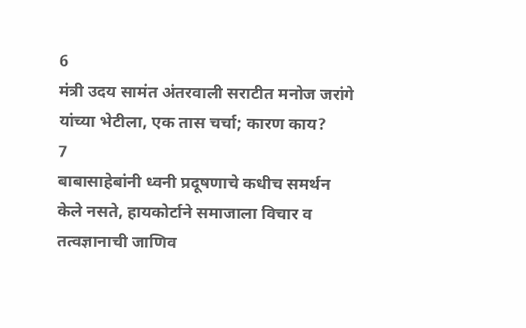6
मंत्री उदय सामंत अंतरवाली सराटीत मनोज जरांगे यांच्या भेटीला, एक तास चर्चा; कारण काय?
7
बाबासाहेबांनी ध्वनी प्रदूषणाचे कधीच समर्थन केले नसते, हायकोर्टाने समाजाला विचार व तत्वज्ञानाची जाणिव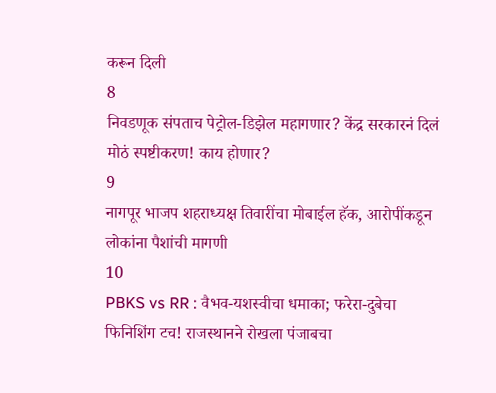करून दिली
8
निवडणूक संपताच पेट्रोल-डिझेल महागणार? केंद्र सरकारनं दिलं मोठं स्पष्टीकरण! काय होणार?
9
नागपूर भाजप शहराध्यक्ष तिवारींचा मोबाईल हॅक, आरोपींकडून लोकांना पैशांची मागणी
10
PBKS vs RR : वैभव-यशस्वीचा धमाका; फरेरा-दुबेचा फिनिशिंग टच! राजस्थानने रोखला पंजाबचा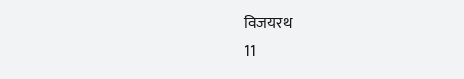विजयरथ
11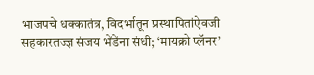भाजपचे धक्कातंत्र, विदर्भातून प्रस्थापितांऐवजी सहकारतज्ज्ञ संजय भेंडेंना संधी; ‘मायक्रो प्लॅनर’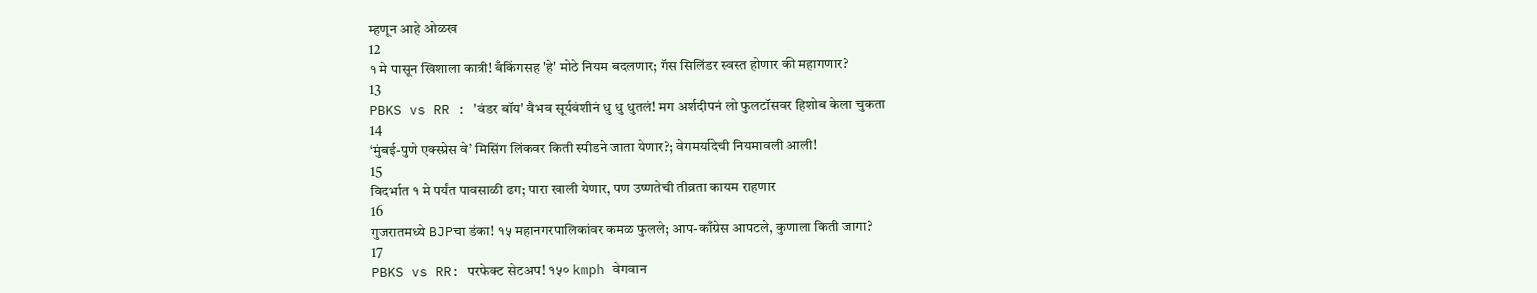म्हणून आहे ओळख
12
१ मे पासून खिशाला कात्री! बँकिंगसह 'हे' मोठे नियम बदलणार; गॅस सिलिंडर स्वस्त होणार की महागणार?
13
PBKS vs RR : 'वंडर बॉय' वैभव सूर्यवंशीनं धु धु धुतलं! मग अर्शदीपनं लो फुलटॉसवर हिशोब केला चुकता
14
‘मुंबई-पुणे एक्स्प्रेस वे’ मिसिंग लिंकवर किती स्पीडने जाता येणार?; वेगमर्यादेची नियमावली आली!
15
विदर्भात १ मे पर्यंत पावसाळी ढग; पारा खाली येणार, पण उष्णतेची तीव्रता कायम राहणार
16
गुजरातमध्ये BJPचा डंका! १५ महानगरपालिकांवर कमळ फुलले; आप-काँग्रेस आपटले, कुणाला किती जागा?
17
PBKS vs RR: परफेक्ट सेटअप! १५० kmph वेगवान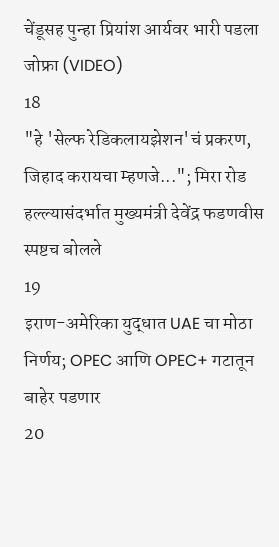चेंडूसह पुन्हा प्रियांश आर्यवर भारी पडला जोफ्रा (VIDEO)
18
"हे 'सेल्फ रेडिकलायझेशन'चं प्रकरण, जिहाद करायचा म्हणजे..."; मिरा रोड हल्ल्यासंदर्भात मुख्यमंत्री देवेंद्र फडणवीस स्पष्टच बोलले
19
इराण-अमेरिका युद्धात UAE चा मोठा निर्णय; OPEC आणि OPEC+ गटातून बाहेर पडणार
20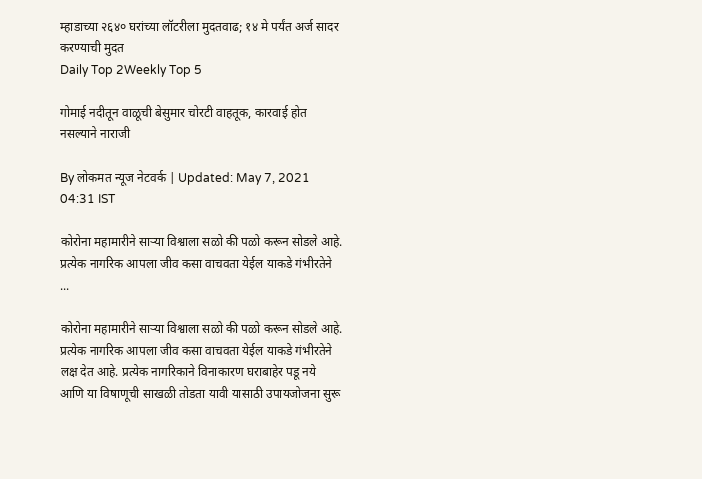म्हाडाच्या २६४० घरांच्या लॉटरीला मुदतवाढ; १४ मे पर्यंत अर्ज सादर करण्याची मुदत
Daily Top 2Weekly Top 5

गोमाई नदीतून वाळूची बेसुमार चोरटी वाहतूक, कारवाई होत नसल्याने नाराजी

By लोकमत न्यूज नेटवर्क | Updated: May 7, 2021 04:31 IST

कोरोना महामारीने साऱ्या विश्वाला सळो की पळो करून सोडले आहे. प्रत्येक नागरिक आपला जीव कसा वाचवता येईल याकडे गंभीरतेने ...

कोरोना महामारीने साऱ्या विश्वाला सळो की पळो करून सोडले आहे. प्रत्येक नागरिक आपला जीव कसा वाचवता येईल याकडे गंभीरतेने लक्ष देत आहे. प्रत्येक नागरिकाने विनाकारण घराबाहेर पडू नये आणि या विषाणूची साखळी तोडता यावी यासाठी उपायजोजना सुरू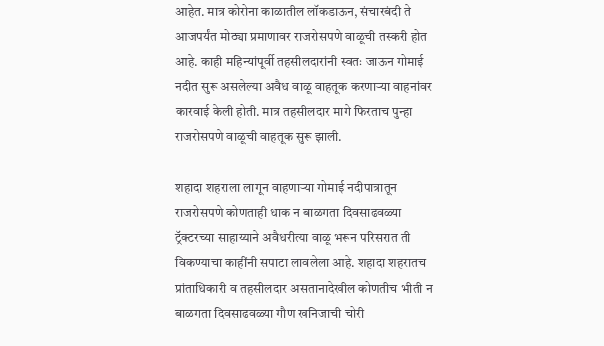आहेत. मात्र कोरोना काळातील लॉकडाऊन, संचारबंदी ते आजपर्यंत मोठ्या प्रमाणावर राजरोसपणे वाळूची तस्करी होत आहे. काही महिन्यांपूर्वी तहसीलदारांनी स्वतः जाऊन गोमाई नदीत सुरू असलेल्या अवैध वाळू वाहतूक करणाऱ्या वाहनांवर कारवाई केली होती. मात्र तहसीलदार मागे फिरताच पुन्हा राजरोसपणे वाळूची वाहतूक सुरू झाली.

शहादा शहराला लागून वाहणाऱ्या गोमाई नदीपात्रातून राजरोसपणे कोणताही धाक न बाळगता दिवसाढवळ्या ट्रॅक्टरच्या साहाय्याने अवैधरीत्या वाळू भरून परिसरात ती विकण्याचा काहींनी सपाटा लावलेला आहे. शहादा शहरातच प्रांताधिकारी व तहसीलदार असतानादेखील कोणतीच भीती न बाळगता दिवसाढवळ्या गौण खनिजाची चोरी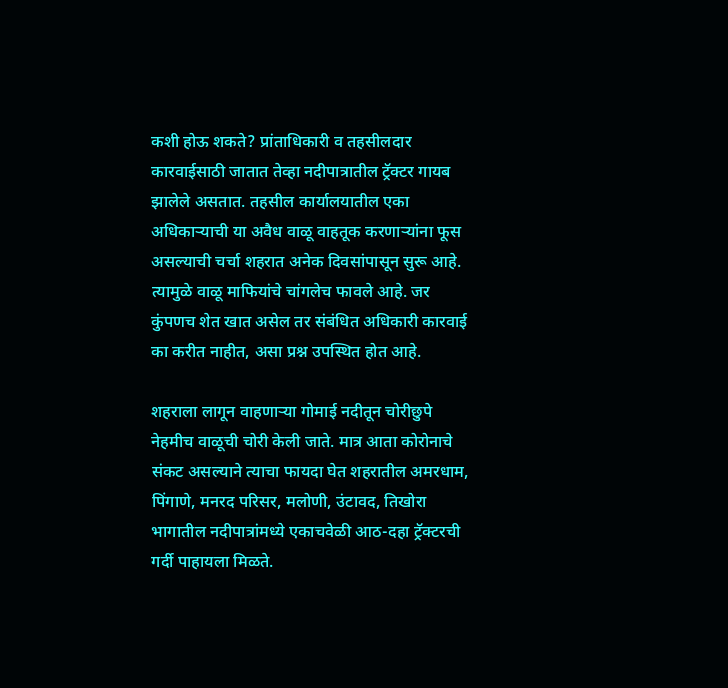कशी होऊ शकते? प्रांताधिकारी व तहसीलदार कारवाईसाठी जातात तेव्हा नदीपात्रातील ट्रॅक्टर गायब झालेले असतात. तहसील कार्यालयातील एका अधिकाऱ्याची या अवैध वाळू वाहतूक करणाऱ्यांना फूस असल्याची चर्चा शहरात अनेक दिवसांपासून सुरू आहे. त्यामुळे वाळू माफियांचे चांगलेच फावले आहे. जर कुंपणच शेत खात असेल तर संबंधित अधिकारी कारवाई का करीत नाहीत, असा प्रश्न उपस्थित होत आहे.

शहराला लागून वाहणाऱ्या गोमाई नदीतून चोरीछुपे नेहमीच वाळूची चोरी केली जाते. मात्र आता कोरोनाचे संकट असल्याने त्याचा फायदा घेत शहरातील अमरधाम, पिंगाणे, मनरद परिसर, मलोणी, उंटावद, तिखोरा भागातील नदीपात्रांमध्ये एकाचवेळी आठ-दहा ट्रॅक्टरची गर्दी पाहायला मिळते.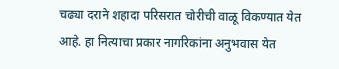चढ्या दराने शहादा परिसरात चोरीची वाळू विकण्यात येत आहे. हा नित्याचा प्रकार नागरिकांना अनुभवास येत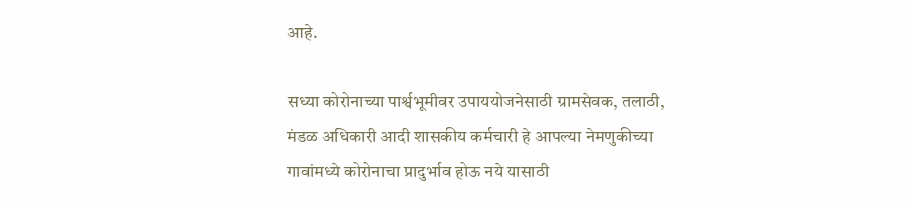आहे.

सध्या कोरोनाच्या पार्श्वभूमीवर उपाययोजनेसाठी ग्रामसेवक, तलाठी, मंडळ अधिकारी आदी शासकीय कर्मचारी हे आपल्या नेमणुकीच्या गावांमध्ये कोरोनाचा प्रादुर्भाव होऊ नये यासाठी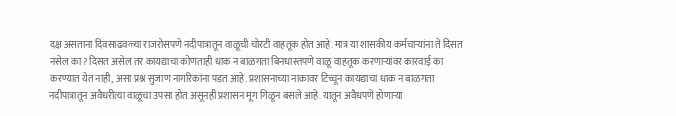दक्ष असताना दिवसाढवळ्या राजरोसपणे नदीपात्रातून वाळूची चोरटी वाहतूक होत आहे. मात्र या शासकीय कर्मचाऱ्यांना ते दिसत नसेल का? दिसत असेल तर कायद्याचा कोणताही धाक न बाळगता बिनधास्तपणे वाळू वाहतूक करणाऱ्यांवर कारवाई का करण्यात येत नाही, असा प्रश्न सुजाण नागरिकांना पडत आहे. प्रशासनाच्या नाकावर टिच्चून कायद्याचा धाक न बाळगता नदीपात्रातून अवैधरीत्या वाळूचा उपसा होत असूनही प्रशासन मूग गिळून बसले आहे. यातून अवैधपणे होणाऱ्या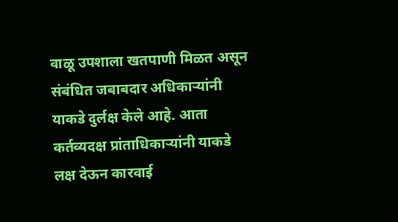वाळू उपशाला खतपाणी मिळत असून संबंधित जबाबदार अधिकाऱ्यांनी याकडे दुर्लक्ष केले आहे. आता कर्तव्यदक्ष प्रांताधिकाऱ्यांनी याकडे लक्ष देऊन कारवाई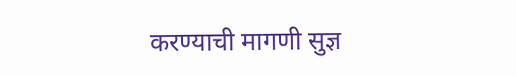करण्याची मागणी सुज्ञ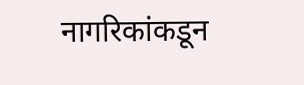नागरिकांकडून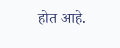होत आहे.